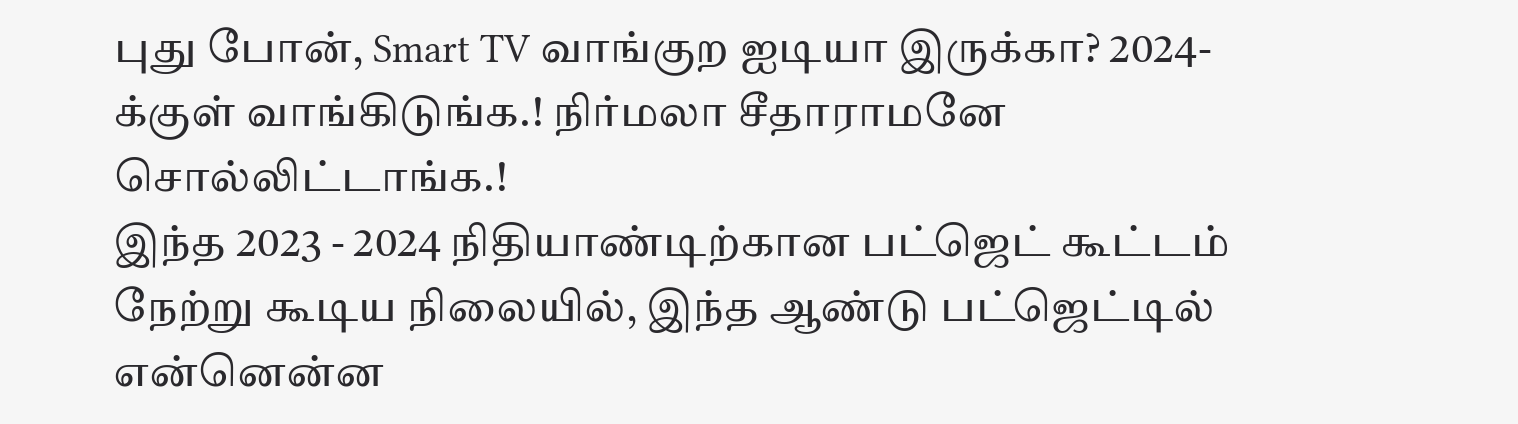புது போன், Smart TV வாங்குற ஐடியா இருக்கா? 2024-க்குள் வாங்கிடுங்க.! நிர்மலா சீதாராமனே சொல்லிட்டாங்க.!
இந்த 2023 - 2024 நிதியாண்டிற்கான பட்ஜெட் கூட்டம் நேற்று கூடிய நிலையில், இந்த ஆண்டு பட்ஜெட்டில் என்னென்ன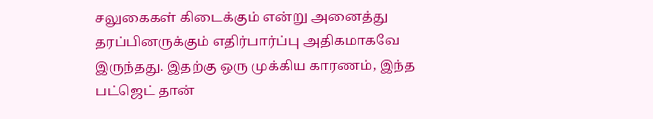சலுகைகள் கிடைக்கும் என்று அனைத்து தரப்பினருக்கும் எதிர்பார்ப்பு அதிகமாகவே இருந்தது. இதற்கு ஒரு முக்கிய காரணம், இந்த பட்ஜெட் தான்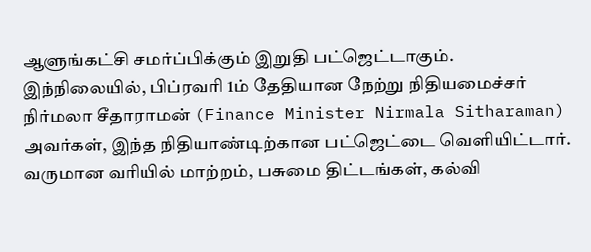ஆளுங்கட்சி சமர்ப்பிக்கும் இறுதி பட்ஜெட்டாகும்.
இந்நிலையில், பிப்ரவரி 1ம் தேதியான நேற்று நிதியமைச்சர் நிர்மலா சீதாராமன் (Finance Minister Nirmala Sitharaman) அவர்கள், இந்த நிதியாண்டிற்கான பட்ஜெட்டை வெளியிட்டார். வருமான வரியில் மாற்றம், பசுமை திட்டங்கள், கல்வி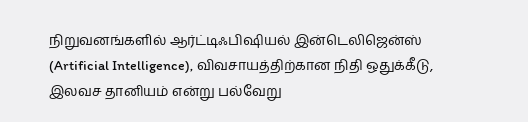நிறுவனங்களில் ஆர்ட்டிஃபிஷியல் இன்டெலிஜென்ஸ் (Artificial Intelligence), விவசாயத்திற்கான நிதி ஒதுக்கீடு, இலவச தானியம் என்று பல்வேறு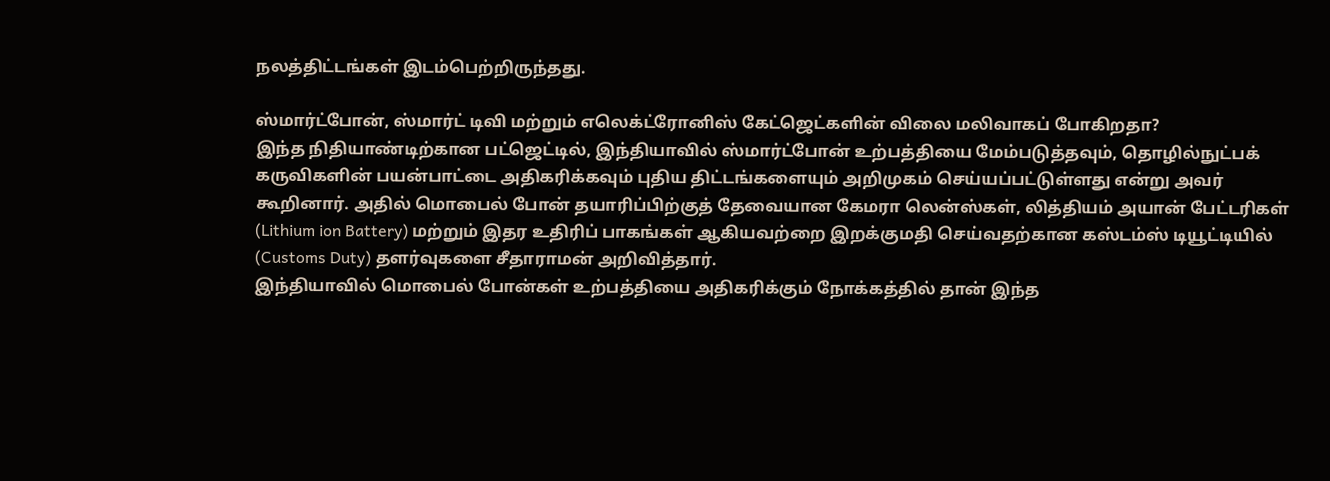நலத்திட்டங்கள் இடம்பெற்றிருந்தது.

ஸ்மார்ட்போன், ஸ்மார்ட் டிவி மற்றும் எலெக்ட்ரோனிஸ் கேட்ஜெட்களின் விலை மலிவாகப் போகிறதா?
இந்த நிதியாண்டிற்கான பட்ஜெட்டில், இந்தியாவில் ஸ்மார்ட்போன் உற்பத்தியை மேம்படுத்தவும், தொழில்நுட்பக் கருவிகளின் பயன்பாட்டை அதிகரிக்கவும் புதிய திட்டங்களையும் அறிமுகம் செய்யப்பட்டுள்ளது என்று அவர் கூறினார். அதில் மொபைல் போன் தயாரிப்பிற்குத் தேவையான கேமரா லென்ஸ்கள், லித்தியம் அயான் பேட்டரிகள் (Lithium ion Battery) மற்றும் இதர உதிரிப் பாகங்கள் ஆகியவற்றை இறக்குமதி செய்வதற்கான கஸ்டம்ஸ் டியூட்டியில் (Customs Duty) தளர்வுகளை சீதாராமன் அறிவித்தார்.
இந்தியாவில் மொபைல் போன்கள் உற்பத்தியை அதிகரிக்கும் நோக்கத்தில் தான் இந்த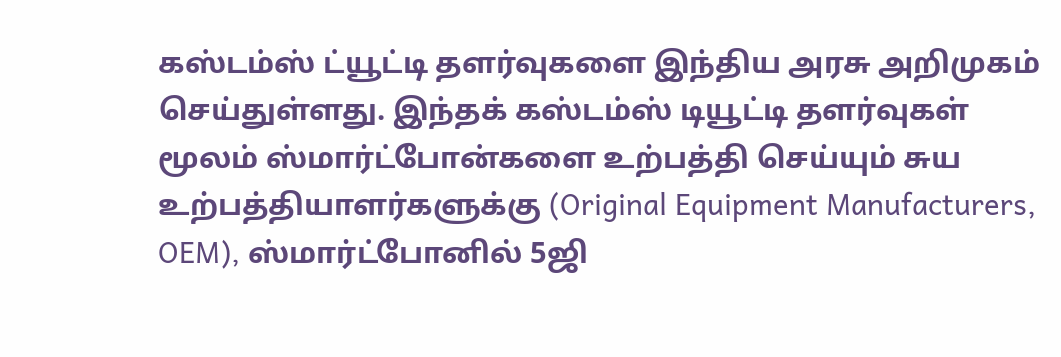கஸ்டம்ஸ் ட்யூட்டி தளர்வுகளை இந்திய அரசு அறிமுகம் செய்துள்ளது. இந்தக் கஸ்டம்ஸ் டியூட்டி தளர்வுகள் மூலம் ஸ்மார்ட்போன்களை உற்பத்தி செய்யும் சுய உற்பத்தியாளர்களுக்கு (Original Equipment Manufacturers, OEM), ஸ்மார்ட்போனில் 5ஜி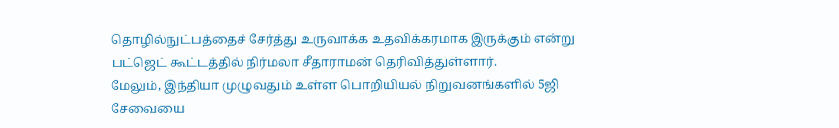தொழில்நுட்பத்தைச் சேர்த்து உருவாக்க உதவிக்கரமாக இருக்கும் என்று பட்ஜெட் கூட்டத்தில் நிர்மலா சீதாராமன் தெரிவித்துள்ளார்.
மேலும், இந்தியா முழுவதும் உள்ள பொறியியல் நிறுவனங்களில் 5ஜி சேவையை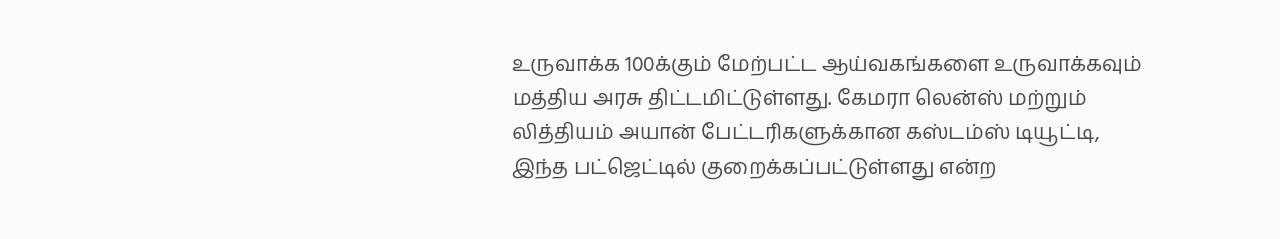உருவாக்க 100க்கும் மேற்பட்ட ஆய்வகங்களை உருவாக்கவும் மத்திய அரசு திட்டமிட்டுள்ளது. கேமரா லென்ஸ் மற்றும் லித்தியம் அயான் பேட்டரிகளுக்கான கஸ்டம்ஸ் டியூட்டி, இந்த பட்ஜெட்டில் குறைக்கப்பட்டுள்ளது என்ற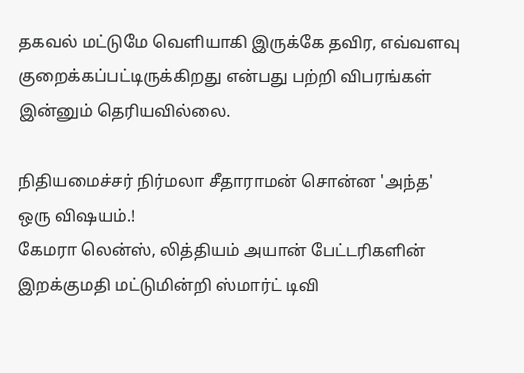தகவல் மட்டுமே வெளியாகி இருக்கே தவிர, எவ்வளவு குறைக்கப்பட்டிருக்கிறது என்பது பற்றி விபரங்கள் இன்னும் தெரியவில்லை.

நிதியமைச்சர் நிர்மலா சீதாராமன் சொன்ன 'அந்த' ஒரு விஷயம்.!
கேமரா லென்ஸ், லித்தியம் அயான் பேட்டரிகளின் இறக்குமதி மட்டுமின்றி ஸ்மார்ட் டிவி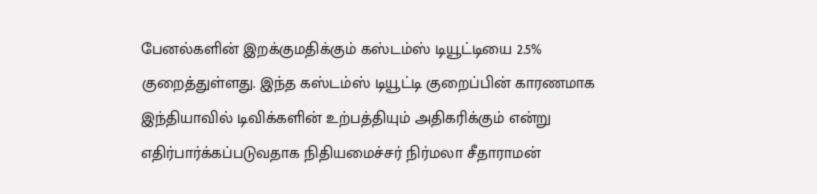பேனல்களின் இறக்குமதிக்கும் கஸ்டம்ஸ் டியூட்டியை 2.5% குறைத்துள்ளது. இந்த கஸ்டம்ஸ் டியூட்டி குறைப்பின் காரணமாக இந்தியாவில் டிவிக்களின் உற்பத்தியும் அதிகரிக்கும் என்று எதிர்பார்க்கப்படுவதாக நிதியமைச்சர் நிர்மலா சீதாராமன்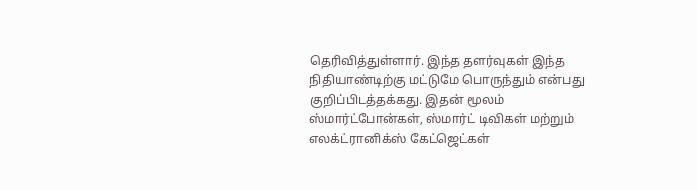தெரிவித்துள்ளார். இந்த தளர்வுகள் இந்த நிதியாண்டிற்கு மட்டுமே பொருந்தும் என்பது குறிப்பிடத்தக்கது. இதன் மூலம் ஸ்மார்ட்போன்கள், ஸ்மார்ட் டிவிகள் மற்றும் எலக்ட்ரானிக்ஸ் கேட்ஜெட்கள்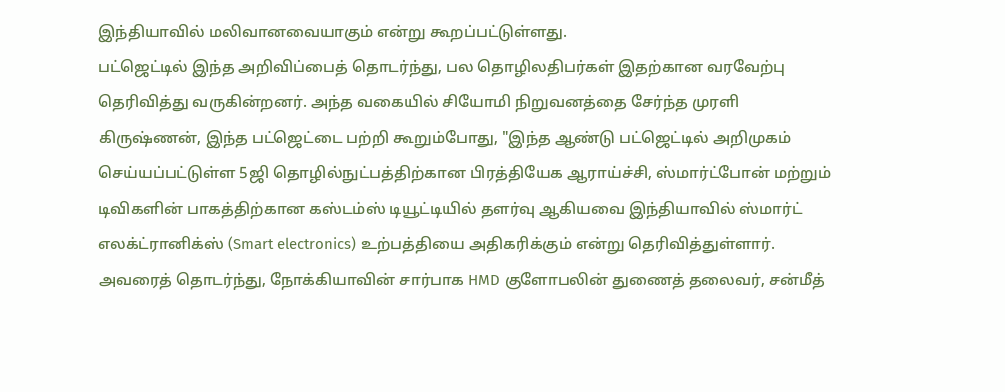இந்தியாவில் மலிவானவையாகும் என்று கூறப்பட்டுள்ளது.
பட்ஜெட்டில் இந்த அறிவிப்பைத் தொடர்ந்து, பல தொழிலதிபர்கள் இதற்கான வரவேற்பு தெரிவித்து வருகின்றனர். அந்த வகையில் சியோமி நிறுவனத்தை சேர்ந்த முரளி கிருஷ்ணன், இந்த பட்ஜெட்டை பற்றி கூறும்போது, "இந்த ஆண்டு பட்ஜெட்டில் அறிமுகம் செய்யப்பட்டுள்ள 5ஜி தொழில்நுட்பத்திற்கான பிரத்தியேக ஆராய்ச்சி, ஸ்மார்ட்போன் மற்றும் டிவிகளின் பாகத்திற்கான கஸ்டம்ஸ் டியூட்டியில் தளர்வு ஆகியவை இந்தியாவில் ஸ்மார்ட் எலக்ட்ரானிக்ஸ் (Smart electronics) உற்பத்தியை அதிகரிக்கும் என்று தெரிவித்துள்ளார்.
அவரைத் தொடர்ந்து, நோக்கியாவின் சார்பாக HMD குளோபலின் துணைத் தலைவர், சன்மீத்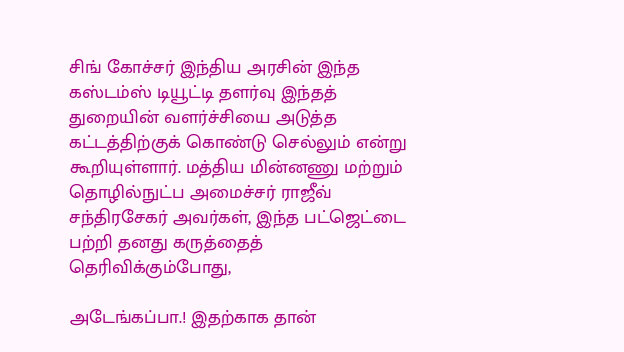சிங் கோச்சர் இந்திய அரசின் இந்த கஸ்டம்ஸ் டியூட்டி தளர்வு இந்தத் துறையின் வளர்ச்சியை அடுத்த கட்டத்திற்குக் கொண்டு செல்லும் என்று கூறியுள்ளார். மத்திய மின்னணு மற்றும் தொழில்நுட்ப அமைச்சர் ராஜீவ் சந்திரசேகர் அவர்கள், இந்த பட்ஜெட்டை பற்றி தனது கருத்தைத் தெரிவிக்கும்போது,

அடேங்கப்பா.! இதற்காக தான்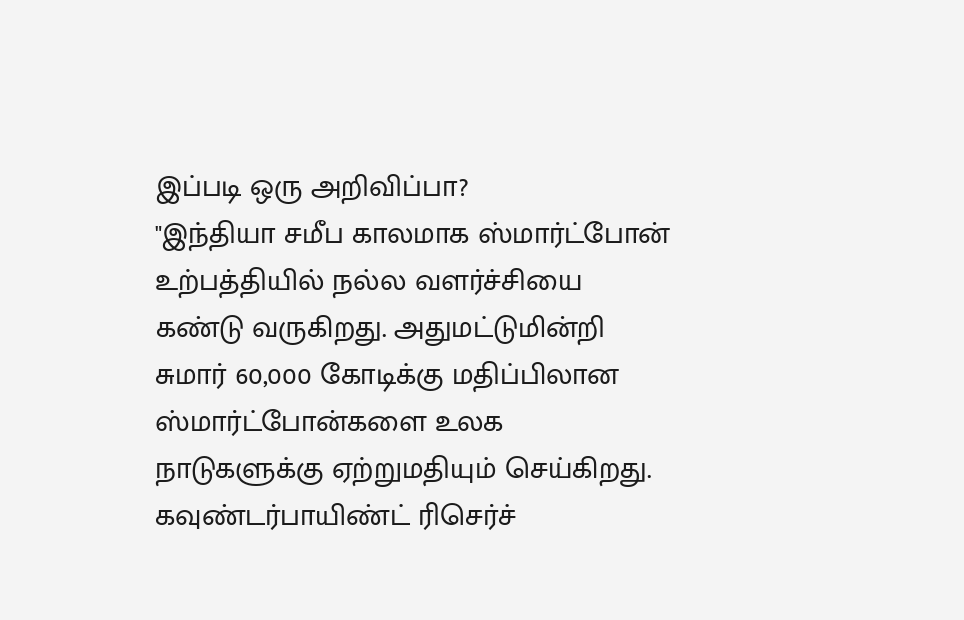இப்படி ஒரு அறிவிப்பா?
"இந்தியா சமீப காலமாக ஸ்மார்ட்போன் உற்பத்தியில் நல்ல வளர்ச்சியை கண்டு வருகிறது. அதுமட்டுமின்றி சுமார் 60,000 கோடிக்கு மதிப்பிலான ஸ்மார்ட்போன்களை உலக நாடுகளுக்கு ஏற்றுமதியும் செய்கிறது. கவுண்டர்பாயிண்ட் ரிசெர்ச்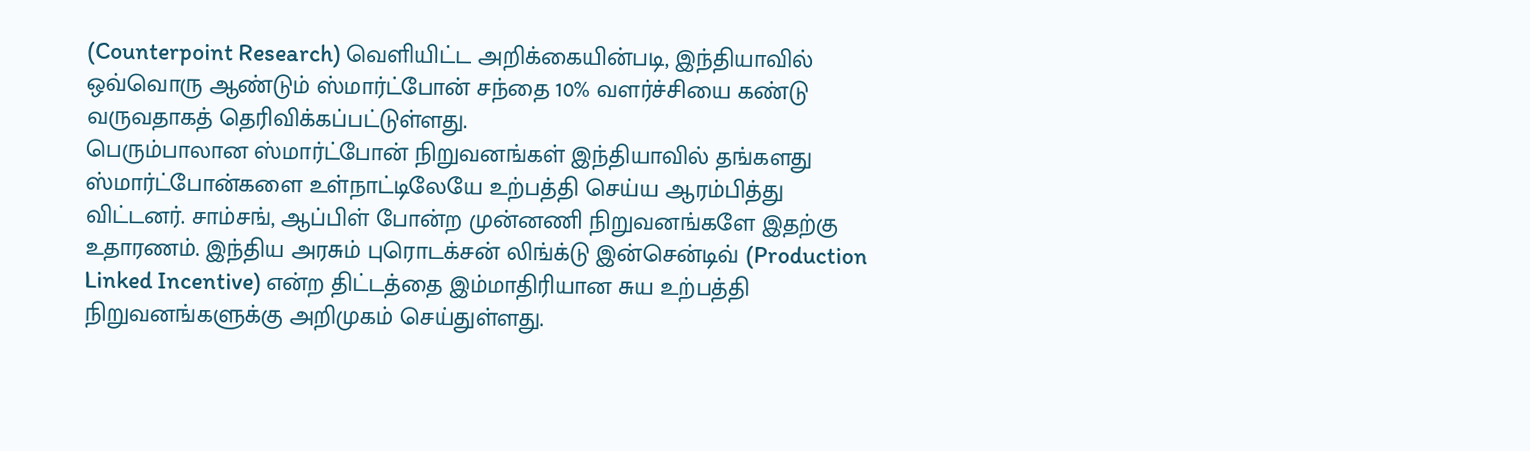(Counterpoint Research) வெளியிட்ட அறிக்கையின்படி, இந்தியாவில் ஒவ்வொரு ஆண்டும் ஸ்மார்ட்போன் சந்தை 10% வளர்ச்சியை கண்டு வருவதாகத் தெரிவிக்கப்பட்டுள்ளது.
பெரும்பாலான ஸ்மார்ட்போன் நிறுவனங்கள் இந்தியாவில் தங்களது ஸ்மார்ட்போன்களை உள்நாட்டிலேயே உற்பத்தி செய்ய ஆரம்பித்து விட்டனர். சாம்சங், ஆப்பிள் போன்ற முன்னணி நிறுவனங்களே இதற்கு உதாரணம். இந்திய அரசும் புரொடக்சன் லிங்க்டு இன்சென்டிவ் (Production Linked Incentive) என்ற திட்டத்தை இம்மாதிரியான சுய உற்பத்தி நிறுவனங்களுக்கு அறிமுகம் செய்துள்ளது.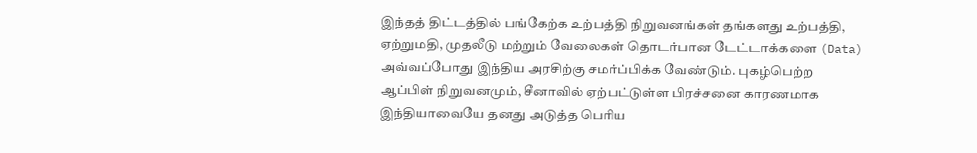இந்தத் திட்டத்தில் பங்கேற்க உற்பத்தி நிறுவனங்கள் தங்களது உற்பத்தி, ஏற்றுமதி, முதலீடு மற்றும் வேலைகள் தொடர்பான டேட்டாக்களை (Data) அவ்வப்போது இந்திய அரசிற்கு சமர்ப்பிக்க வேண்டும். புகழ்பெற்ற ஆப்பிள் நிறுவனமும், சீனாவில் ஏற்பட்டுள்ள பிரச்சனை காரணமாக இந்தியாவையே தனது அடுத்த பெரிய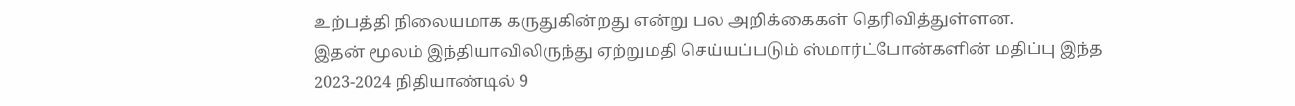உற்பத்தி நிலையமாக கருதுகின்றது என்று பல அறிக்கைகள் தெரிவித்துள்ளன.
இதன் மூலம் இந்தியாவிலிருந்து ஏற்றுமதி செய்யப்படும் ஸ்மார்ட்போன்களின் மதிப்பு இந்த 2023-2024 நிதியாண்டில் 9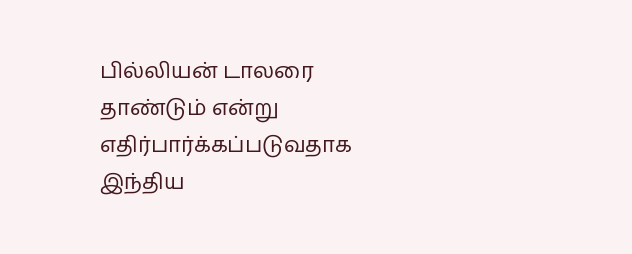பில்லியன் டாலரை தாண்டும் என்று எதிர்பார்க்கப்படுவதாக இந்திய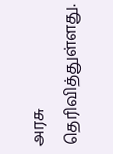அரசு தெரிவித்துள்ளது.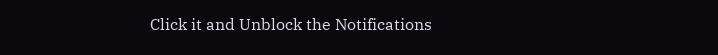Click it and Unblock the Notifications